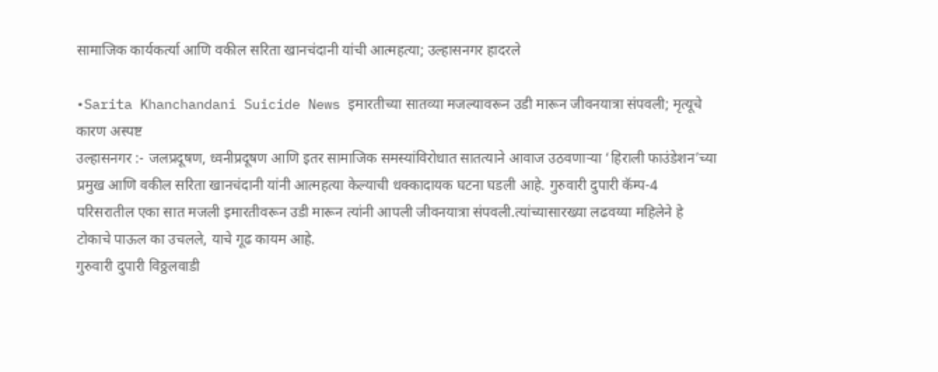सामाजिक कार्यकर्त्या आणि वकील सरिता खानचंदानी यांची आत्महत्या; उल्हासनगर हादरले

•Sarita Khanchandani Suicide News इमारतीच्या सातव्या मजल्यावरून उडी मारून जीवनयात्रा संपवली; मृत्यूचे कारण अस्पष्ट
उल्हासनगर :- जलप्रदूषण, ध्वनीप्रदूषण आणि इतर सामाजिक समस्यांविरोधात सातत्याने आवाज उठवणाऱ्या ‘हिराली फाउंडेशन’च्या प्रमुख आणि वकील सरिता खानचंदानी यांनी आत्महत्या केल्याची धक्कादायक घटना घडली आहे. गुरुवारी दुपारी कॅम्प-4 परिसरातील एका सात मजली इमारतीवरून उडी मारून त्यांनी आपली जीवनयात्रा संपवली.त्यांच्यासारख्या लढवय्या महिलेने हे टोकाचे पाऊल का उचलले, याचे गूढ कायम आहे.
गुरुवारी दुपारी विठ्ठलवाडी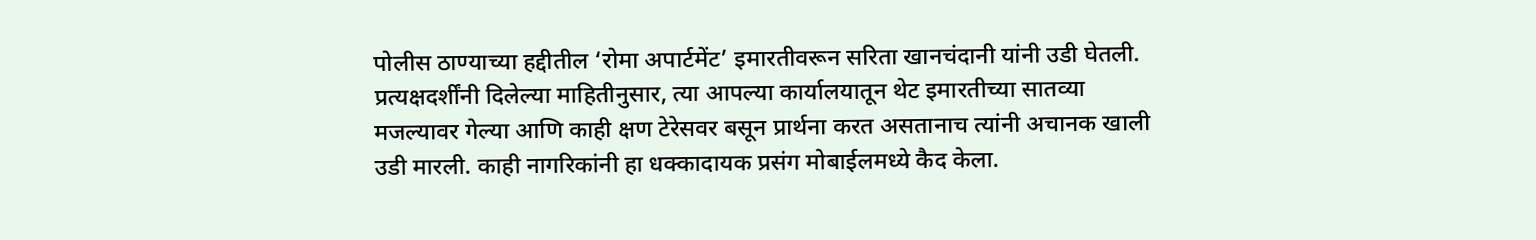पोलीस ठाण्याच्या हद्दीतील ‘रोमा अपार्टमेंट’ इमारतीवरून सरिता खानचंदानी यांनी उडी घेतली. प्रत्यक्षदर्शींनी दिलेल्या माहितीनुसार, त्या आपल्या कार्यालयातून थेट इमारतीच्या सातव्या मजल्यावर गेल्या आणि काही क्षण टेरेसवर बसून प्रार्थना करत असतानाच त्यांनी अचानक खाली उडी मारली. काही नागरिकांनी हा धक्कादायक प्रसंग मोबाईलमध्ये कैद केला.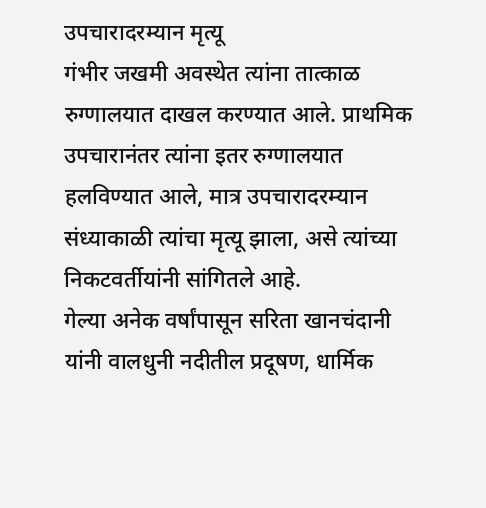उपचारादरम्यान मृत्यू
गंभीर जखमी अवस्थेत त्यांना तात्काळ रुग्णालयात दाखल करण्यात आले. प्राथमिक उपचारानंतर त्यांना इतर रुग्णालयात हलविण्यात आले, मात्र उपचारादरम्यान संध्याकाळी त्यांचा मृत्यू झाला, असे त्यांच्या निकटवर्तीयांनी सांगितले आहे.
गेल्या अनेक वर्षांपासून सरिता खानचंदानी यांनी वालधुनी नदीतील प्रदूषण, धार्मिक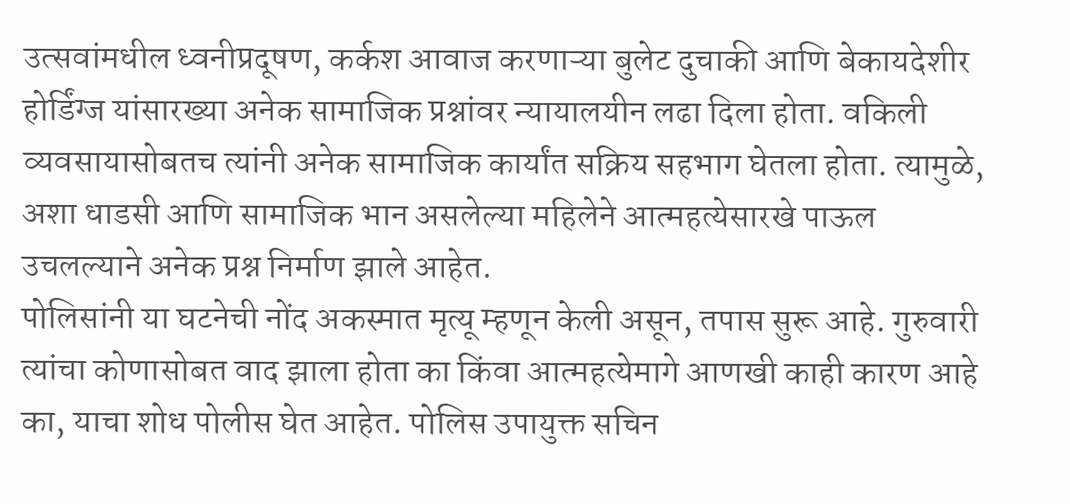उत्सवांमधील ध्वनीप्रदूषण, कर्कश आवाज करणाऱ्या बुलेट दुचाकी आणि बेकायदेशीर होर्डिंग्ज यांसारख्या अनेक सामाजिक प्रश्नांवर न्यायालयीन लढा दिला होता. वकिली व्यवसायासोबतच त्यांनी अनेक सामाजिक कार्यांत सक्रिय सहभाग घेतला होता. त्यामुळे, अशा धाडसी आणि सामाजिक भान असलेल्या महिलेने आत्महत्येसारखे पाऊल उचलल्याने अनेक प्रश्न निर्माण झाले आहेत.
पोलिसांनी या घटनेची नोंद अकस्मात मृत्यू म्हणून केली असून, तपास सुरू आहे. गुरुवारी त्यांचा कोणासोबत वाद झाला होता का किंवा आत्महत्येमागे आणखी काही कारण आहे का, याचा शोध पोलीस घेत आहेत. पोलिस उपायुक्त सचिन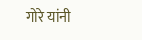गोरे यांनी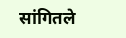सांगितले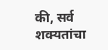की, सर्व शक्यतांचा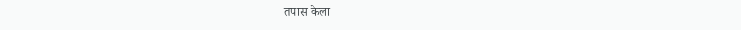तपास केला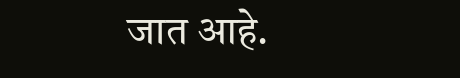जात आहे.